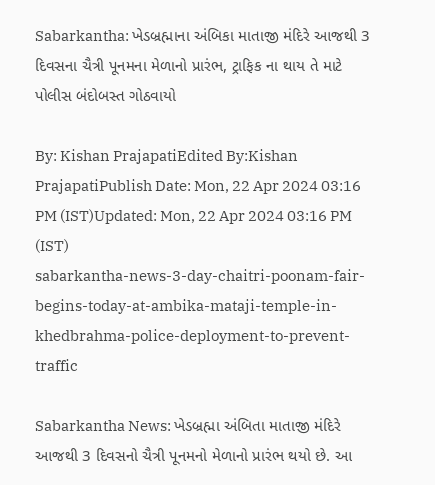Sabarkantha: ખેડબ્રહ્માના અંબિકા માતાજી મંદિરે આજથી 3 દિવસના ચૈત્રી પૂનમના મેળાનો પ્રારંભ, ટ્રાફિક ના થાય તે માટે પોલીસ બંદોબસ્ત ગોઠવાયો

By: Kishan PrajapatiEdited By:Kishan PrajapatiPublish Date: Mon, 22 Apr 2024 03:16 PM (IST)Updated: Mon, 22 Apr 2024 03:16 PM (IST)
sabarkantha-news-3-day-chaitri-poonam-fair-begins-today-at-ambika-mataji-temple-in-khedbrahma-police-deployment-to-prevent-traffic

Sabarkantha News: ખેડબ્રહ્મા અંબિતા માતાજી મંદિરે આજથી 3 દિવસનો ચૈત્રી પૂનમનો મેળાનો પ્રારંભ થયો છે. આ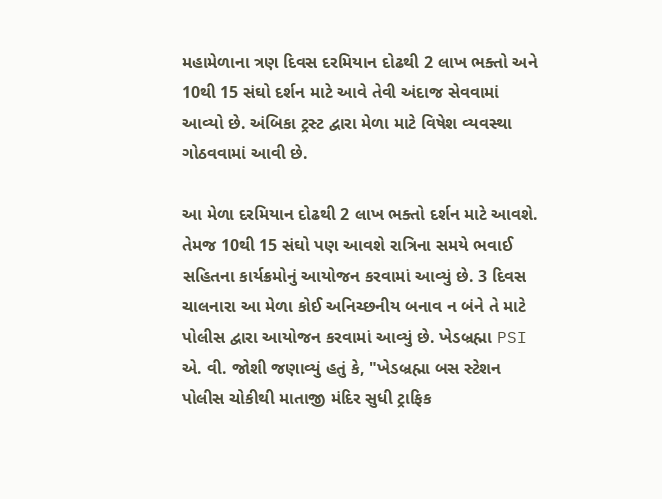મહામેળાના ત્રણ દિવસ દરમિયાન દોઢથી 2 લાખ ભક્તો અને 10થી 15 સંઘો દર્શન માટે આવે તેવી અંદાજ સેવવામાં આવ્યો છે. અંબિકા ટ્રસ્ટ દ્વારા મેળા માટે વિષેશ વ્યવસ્થા ગોઠવવામાં આવી છે.

આ મેળા દરમિયાન દોઢથી 2 લાખ ભક્તો દર્શન માટે આવશે. તેમજ 10થી 15 સંઘો પણ આવશે રાત્રિના સમયે ભવાઈ સહિતના કાર્યક્રમોનું આયોજન કરવામાં આવ્યું છે. 3 દિવસ ચાલનારા આ મેળા કોઈ અનિચ્છનીય બનાવ ન બંને તે માટે પોલીસ દ્વારા આયોજન કરવામાં આવ્યું છે. ખેડબ્રહ્મા PSI એ. વી. જોશી જણાવ્યું હતું કે, "ખેડબ્રહ્મા બસ સ્ટેશન પોલીસ ચોકીથી માતાજી મંદિર સુધી ટ્રાફિક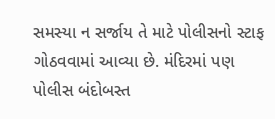સમસ્યા ન સર્જાય તે માટે પોલીસનો સ્ટાફ ગોઠવવામાં આવ્યા છે. મંદિરમાં પણ પોલીસ બંદોબસ્ત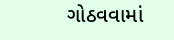ગોઠવવામાં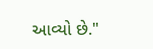આવ્યો છે."